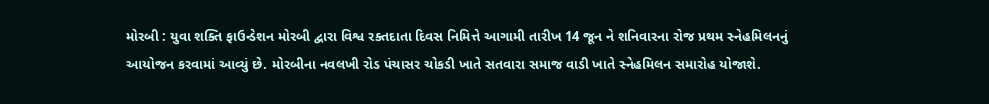મોરબી : યુવા શક્તિ ફાઉન્ડેશન મોરબી દ્વારા વિશ્વ રક્તદાતા દિવસ નિમિત્તે આગામી તારીખ 14 જૂન ને શનિવારના રોજ પ્રથમ સ્નેહમિલનનું આયોજન કરવામાં આવ્યું છે. મોરબીના નવલખી રોડ પંચાસર ચોકડી ખાતે સતવારા સમાજ વાડી ખાતે સ્નેહમિલન સમારોહ યોજાશે.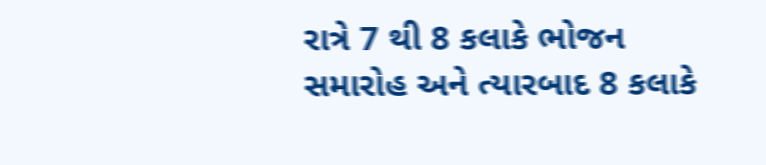રાત્રે 7 થી 8 કલાકે ભોજન સમારોહ અને ત્યારબાદ 8 કલાકે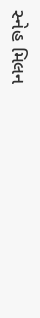સ્નેહ મિલન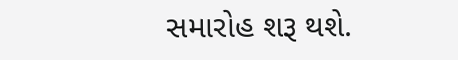સમારોહ શરૂ થશે.